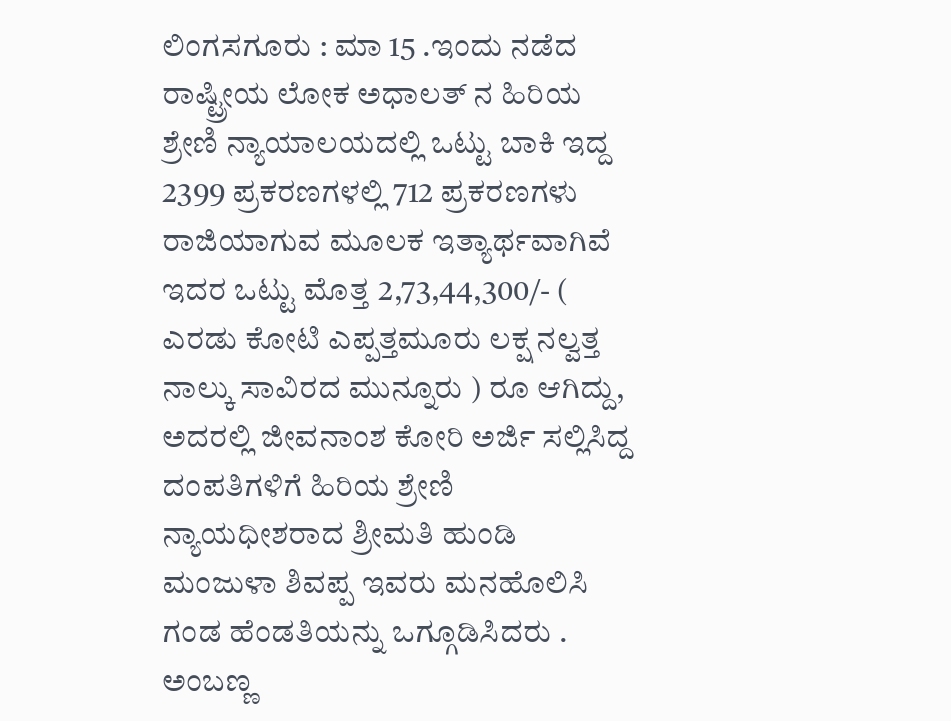ಲಿಂಗಸಗೂರು : ಮಾ 15 .ಇಂದು ನಡೆದ ರಾಷ್ಟ್ರೀಯ ಲೋಕ ಅಧಾಲತ್ ನ ಹಿರಿಯ ಶ್ರೇಣಿ ನ್ಯಾಯಾಲಯದಲ್ಲಿ ಒಟ್ಟು ಬಾಕಿ ಇದ್ದ 2399 ಪ್ರಕರಣಗಳಲ್ಲಿ 712 ಪ್ರಕರಣಗಳು ರಾಜಿಯಾಗುವ ಮೂಲಕ ಇತ್ಯಾರ್ಥವಾಗಿವೆ ಇದರ ಒಟ್ಟು ಮೊತ್ತ 2,73,44,300/- ( ಎರಡು ಕೋಟಿ ಎಪ್ಪತ್ತಮೂರು ಲಕ್ಷ ನಲ್ವತ್ತ ನಾಲ್ಕು ಸಾವಿರದ ಮುನ್ನೂರು ) ರೂ ಆಗಿದ್ದು, ಅದರಲ್ಲಿ ಜೀವನಾಂಶ ಕೋರಿ ಅರ್ಜಿ ಸಲ್ಲಿಸಿದ್ದ ದಂಪತಿಗಳಿಗೆ ಹಿರಿಯ ಶ್ರೇಣಿ ನ್ಯಾಯಧೀಶರಾದ ಶ್ರೀಮತಿ ಹುಂಡಿ ಮಂಜುಳಾ ಶಿವಪ್ಪ ಇವರು ಮನಹೊಲಿಸಿ ಗಂಡ ಹೆಂಡತಿಯನ್ನು ಒಗ್ಗೂಡಿಸಿದರು . ಅಂಬಣ್ಣ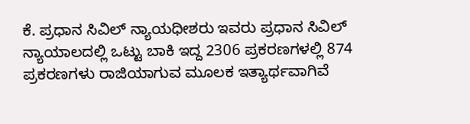ಕೆ. ಪ್ರಧಾನ ಸಿವಿಲ್ ನ್ಯಾಯಧೀಶರು ಇವರು ಪ್ರಧಾನ ಸಿವಿಲ್ ನ್ಯಾಯಾಲದಲ್ಲಿ ಒಟ್ಟು ಬಾಕಿ ಇದ್ದ 2306 ಪ್ರಕರಣಗಳಲ್ಲಿ 874 ಪ್ರಕರಣಗಳು ರಾಜಿಯಾಗುವ ಮೂಲಕ ಇತ್ಯಾರ್ಥವಾಗಿವೆ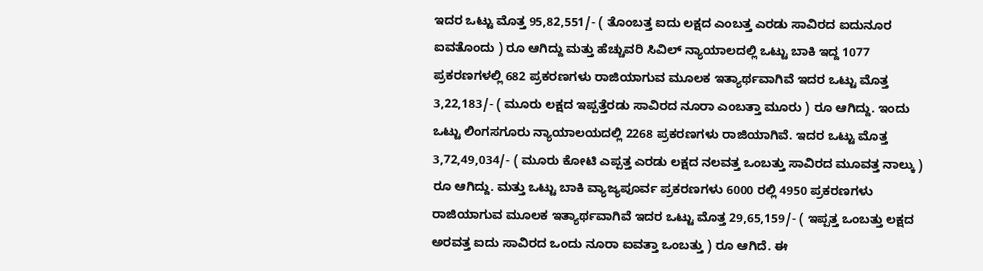ಇದರ ಒಟ್ಟು ಮೊತ್ತ 95,82,551/- ( ತೊಂಬತ್ತ ಐದು ಲಕ್ಷದ ಎಂಬತ್ತ ಎರಡು ಸಾವಿರದ ಐದುನೂರ ಐವತೊಂದು ) ರೂ ಆಗಿದ್ದು ಮತ್ತು ಹೆಚ್ಚುವರಿ ಸಿವಿಲ್ ನ್ಯಾಯಾಲದಲ್ಲಿ ಒಟ್ಟು ಬಾಕಿ ಇದ್ದ 1077 ಪ್ರಕರಣಗಳಲ್ಲಿ 682 ಪ್ರಕರಣಗಳು ರಾಜಿಯಾಗುವ ಮೂಲಕ ಇತ್ಯಾರ್ಥವಾಗಿವೆ ಇದರ ಒಟ್ಟು ಮೊತ್ತ 3,22,183/- ( ಮೂರು ಲಕ್ಷದ ಇಪ್ಪತ್ತೆರಡು ಸಾವಿರದ ನೂರಾ ಎಂಬತ್ತಾ ಮೂರು ) ರೂ ಆಗಿದ್ದು. ಇಂದು ಒಟ್ಟು ಲಿಂಗಸಗೂರು ನ್ಯಾಯಾಲಯದಲ್ಲಿ 2268 ಪ್ರಕರಣಗಳು ರಾಜಿಯಾಗಿವೆ. ಇದರ ಒಟ್ಟು ಮೊತ್ತ 3,72,49,034/- ( ಮೂರು ಕೋಟಿ ಎಪ್ಪತ್ತ ಎರಡು ಲಕ್ಷದ ನಲವತ್ತ ಒಂಬತ್ತು ಸಾವಿರದ ಮೂವತ್ತ ನಾಲ್ಕು ) ರೂ ಆಗಿದ್ದು. ಮತ್ತು ಒಟ್ಟು ಬಾಕಿ ವ್ಯಾಜ್ಯಪೂರ್ವ ಪ್ರಕರಣಗಳು 6000 ರಲ್ಲಿ 4950 ಪ್ರಕರಣಗಳು ರಾಜಿಯಾಗುವ ಮೂಲಕ ಇತ್ಯಾರ್ಥವಾಗಿವೆ ಇದರ ಒಟ್ಟು ಮೊತ್ತ 29,65,159/- ( ಇಪ್ಪತ್ತ ಒಂಬತ್ತು ಲಕ್ಷದ ಅರವತ್ತ ಐದು ಸಾವಿರದ ಒಂದು ನೂರಾ ಐವತ್ತಾ ಒಂಬತ್ತು ) ರೂ ಆಗಿದೆ. ಈ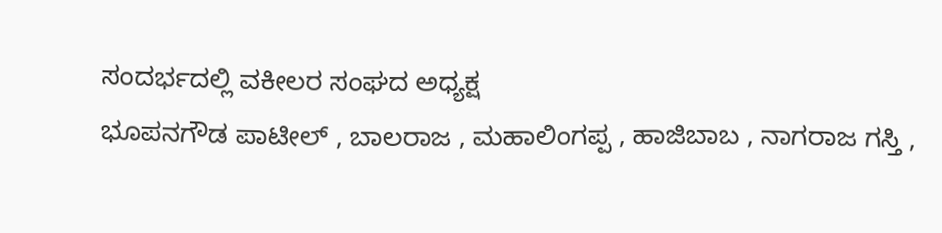ಸಂದರ್ಭದಲ್ಲಿ ವಕೀಲರ ಸಂಘದ ಅಧ್ಯಕ್ಷ
ಭೂಪನಗೌಡ ಪಾಟೀಲ್ , ಬಾಲರಾಜ , ಮಹಾಲಿಂಗಪ್ಪ , ಹಾಜಿಬಾಬ , ನಾಗರಾಜ ಗಸ್ತಿ ,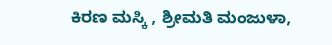ಕಿರಣ ಮಸ್ಕಿ , ಶ್ರೀಮತಿ ಮಂಜುಳಾ,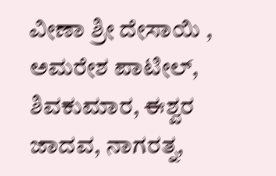ವೀಣಾ ಶ್ರೀ ದೇಸಾಯಿ , ಅಮರೇಶ ಪಾಟೀಲ್, ಶಿವಕುಮಾರ, ಈಶ್ವರ ಜಾದವ, ನಾಗರತ್ನ,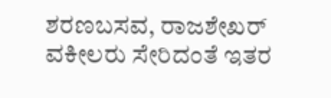ಶರಣಬಸವ, ರಾಜಶೇಖರ್ ವಕೀಲರು ಸೇರಿದಂತೆ ಇತರ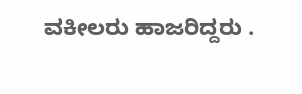ವಕೀಲರು ಹಾಜರಿದ್ದರು .